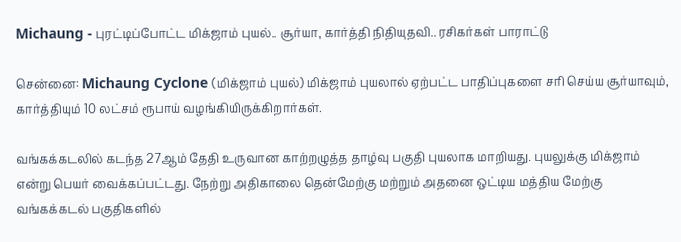Michaung - புரட்டிப்போட்ட மிக்ஜாம் புயல்.. சூர்யா, கார்த்தி நிதியுதவி.. ரசிகர்கள் பாராட்டு

சென்னை: Michaung Cyclone (மிக்ஜாம் புயல்) மிக்ஜாம் புயலால் ஏற்பட்ட பாதிப்புகளை சரி செய்ய சூர்யாவும், கார்த்தியும் 10 லட்சம் ரூபாய் வழங்கியிருக்கிறார்கள்.

வங்கக்கடலில் கடந்த 27ஆம் தேதி உருவான காற்றழுத்த தாழ்வு பகுதி புயலாக மாறியது. புயலுக்கு மிக்ஜாம் என்று பெயர் வைக்கப்பட்டது. நேற்று அதிகாலை தென்மேற்கு மற்றும் அதனை ஒட்டிய மத்திய மேற்கு வங்கக்கடல் பகுதிகளில்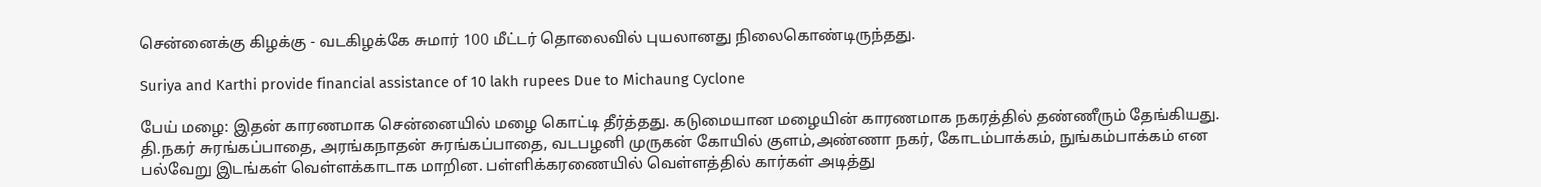சென்னைக்கு கிழக்கு - வடகிழக்கே சுமார் 100 மீட்டர் தொலைவில் புயலானது நிலைகொண்டிருந்தது.

Suriya and Karthi provide financial assistance of 10 lakh rupees Due to Michaung Cyclone

பேய் மழை: இதன் காரணமாக சென்னையில் மழை கொட்டி தீர்த்தது. கடுமையான மழையின் காரணமாக நகரத்தில் தண்ணீரும் தேங்கியது. தி.நகர் சுரங்கப்பாதை, அரங்கநாதன் சுரங்கப்பாதை, வடபழனி முருகன் கோயில் குளம்,அண்ணா நகர், கோடம்பாக்கம், நுங்கம்பாக்கம் என பல்வேறு இடங்கள் வெள்ளக்காடாக மாறின. பள்ளிக்கரணையில் வெள்ளத்தில் கார்கள் அடித்து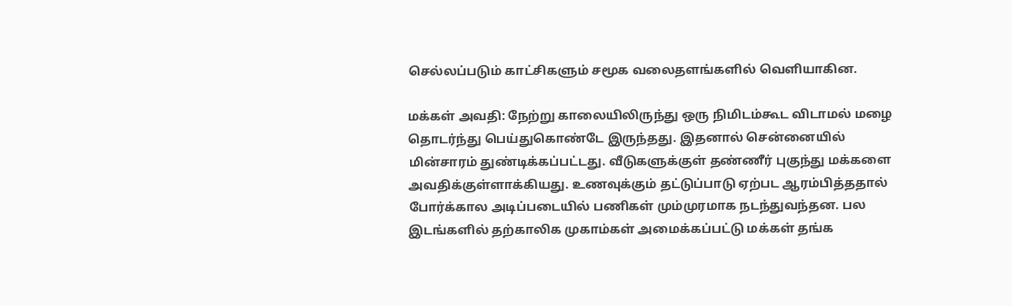செல்லப்படும் காட்சிகளும் சமூக வலைதளங்களில் வெளியாகின.

மக்கள் அவதி: நேற்று காலையிலிருந்து ஒரு நிமிடம்கூட விடாமல் மழை தொடர்ந்து பெய்துகொண்டே இருந்தது. இதனால் சென்னையில் மின்சாரம் துண்டிக்கப்பட்டது. வீடுகளுக்குள் தண்ணீர் புகுந்து மக்களை அவதிக்குள்ளாக்கியது. உணவுக்கும் தட்டுப்பாடு ஏற்பட ஆரம்பித்ததால் போர்க்கால அடிப்படையில் பணிகள் மும்முரமாக நடந்துவந்தன. பல இடங்களில் தற்காலிக முகாம்கள் அமைக்கப்பட்டு மக்கள் தங்க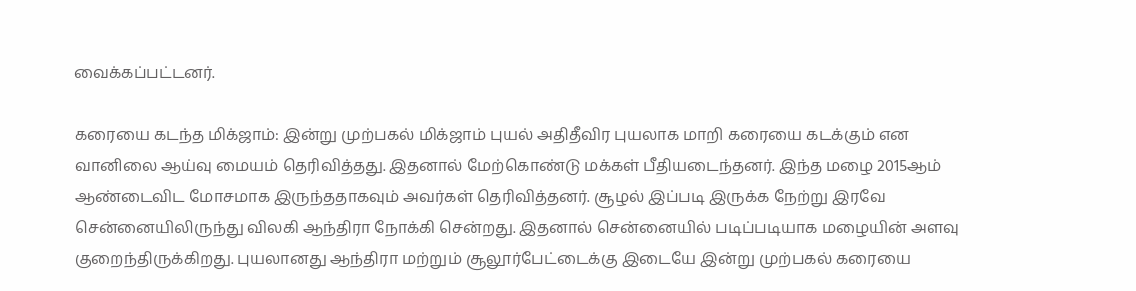வைக்கப்பட்டனர்.

கரையை கடந்த மிக்ஜாம்: இன்று முற்பகல் மிக்ஜாம் புயல் அதிதீவிர புயலாக மாறி கரையை கடக்கும் என வானிலை ஆய்வு மையம் தெரிவித்தது. இதனால் மேற்கொண்டு மக்கள் பீதியடைந்தனர். இந்த மழை 2015ஆம் ஆண்டைவிட மோசமாக இருந்ததாகவும் அவர்கள் தெரிவித்தனர். சூழல் இப்படி இருக்க நேற்று இரவே சென்னையிலிருந்து விலகி ஆந்திரா நோக்கி சென்றது. இதனால் சென்னையில் படிப்படியாக மழையின் அளவு குறைந்திருக்கிறது. புயலானது ஆந்திரா மற்றும் சூலூர்பேட்டைக்கு இடையே இன்று முற்பகல் கரையை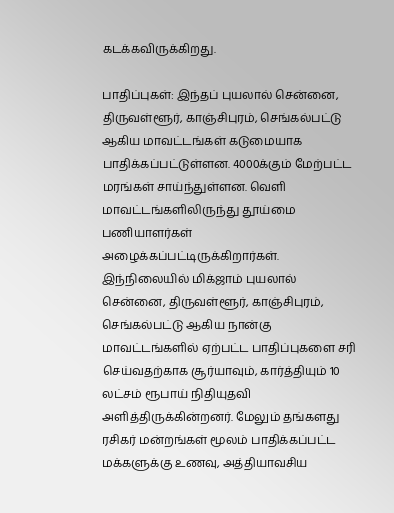கடக்கவிருக்கிறது.

பாதிப்புகள்: இந்தப் புயலால் சென்னை, திருவள்ளூர், காஞ்சிபுரம், செங்கல்பட்டு ஆகிய மாவட்டங்கள் கடுமையாக பாதிக்கப்பட்டுள்ளன. 4000க்கும் மேற்பட்ட மரங்கள் சாய்ந்துள்ளன. வெளி மாவட்டங்களிலிருந்து தூய்மை பணியாளர்கள் அழைக்கப்பட்டிருக்கிறார்கள். இந்நிலையில் மிக்ஜாம் புயலால் சென்னை, திருவள்ளூர், காஞ்சிபுரம், செங்கல்பட்டு ஆகிய நான்கு மாவட்டங்களில் ஏற்பட்ட பாதிப்புகளை சரி செய்வதற்காக சூர்யாவும், கார்த்தியும் 10 லட்சம் ரூபாய் நிதியுதவி அளித்திருக்கின்றனர். மேலும் தங்களது ரசிகர் மன்றங்கள் மூலம் பாதிக்கப்பட்ட மக்களுக்கு உணவு, அத்தியாவசிய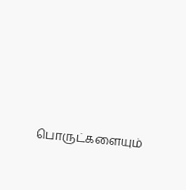பொருட்களையும்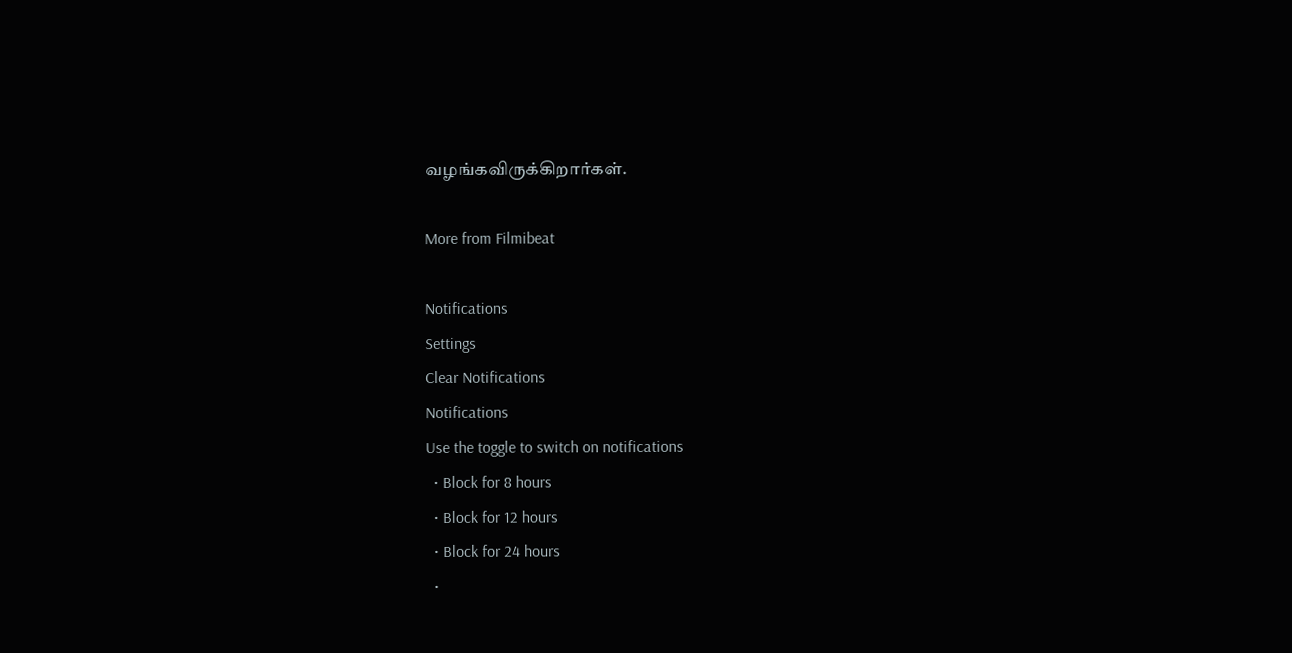வழங்கவிருக்கிறார்கள்.

More from Filmibeat

Notifications
Settings
Clear Notifications
Notifications
Use the toggle to switch on notifications
  • Block for 8 hours
  • Block for 12 hours
  • Block for 24 hours
  •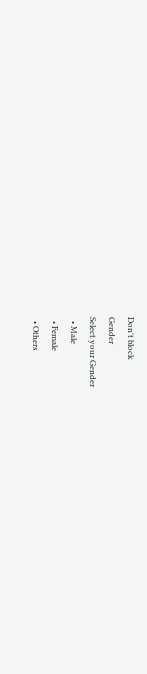Don't block
Gender
Select your Gender
  • Male
  • Female
  • Others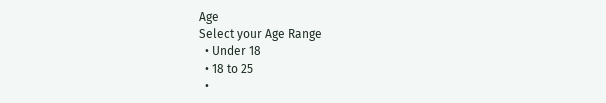Age
Select your Age Range
  • Under 18
  • 18 to 25
  •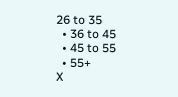26 to 35
  • 36 to 45
  • 45 to 55
  • 55+
X